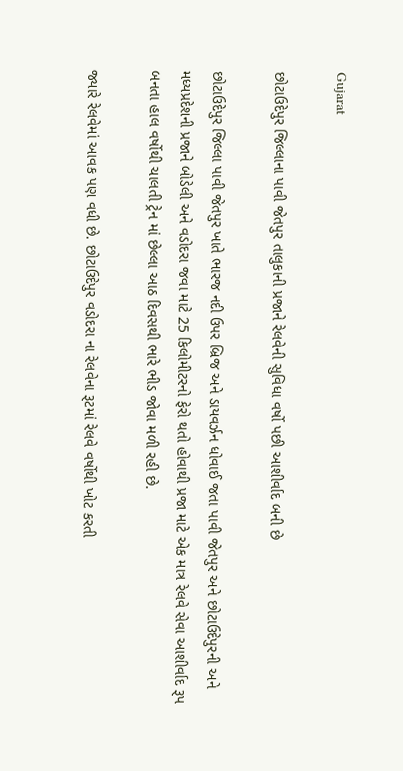Gujarat

છોટાઉદેપુર જિલ્લાના પાવી જેતપુર તાલુકાની પ્રજાને રેલવેની સુવિધા વર્ષો પછી આશીર્વાદ બની છે

છોટાઉદેપુર જિલ્લા પાવી જેતપુર ખાતે ભારજ નદી ઉપર બ્રિજ અને ડાયવર્ઝન ધોવાઈ જતા પાવી જેતપુર અને છોટાઉદેપુરની અને મધ્યપ્રદેશની પ્રજાને બોડેલી અને વડોદરા જવા માટે 25 કિલોમીટરનો ફેરો થતો હોવાથી પ્રજા માટે એક માત્ર રેલવે સેવા આશીર્વાદ રૂપ બનતા હાલ વર્ષોથી ચાલતી ટ્રેન માં છેલ્લા આઠ દિવસથી ભારે ભીડ જોવા મળી રહી છે.

જ્યારે રેલવેમાં આવક પણ વધી છે. છોટાઉદેપુર વડોદરા ના રેલવેના રૂટમાં રેલવે વર્ષોથી ખોટ કરતી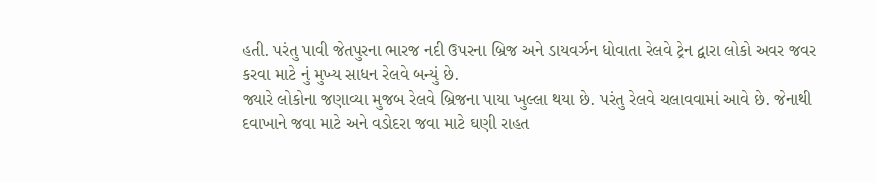હતી. પરંતુ પાવી જેતપુરના ભારજ નદી ઉપરના બ્રિજ અને ડાયવર્ઝન ધોવાતા રેલવે ટ્રેન દ્વારા લોકો અવર જવર કરવા માટે નું મુખ્ય સાધન રેલવે બન્યું છે.
જ્યારે લોકોના જણાવ્યા મુજબ રેલવે બ્રિજના પાયા ખુલ્લા થયા છે. પરંતુ રેલવે ચલાવવામાં આવે છે. જેનાથી દવાખાને જવા માટે અને વડોદરા જવા માટે ઘણી રાહત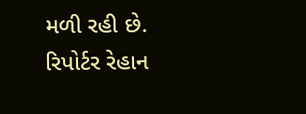મળી રહી છે.
રિપોર્ટર રેહાન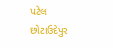પટેલ છોટાઉદેપુર